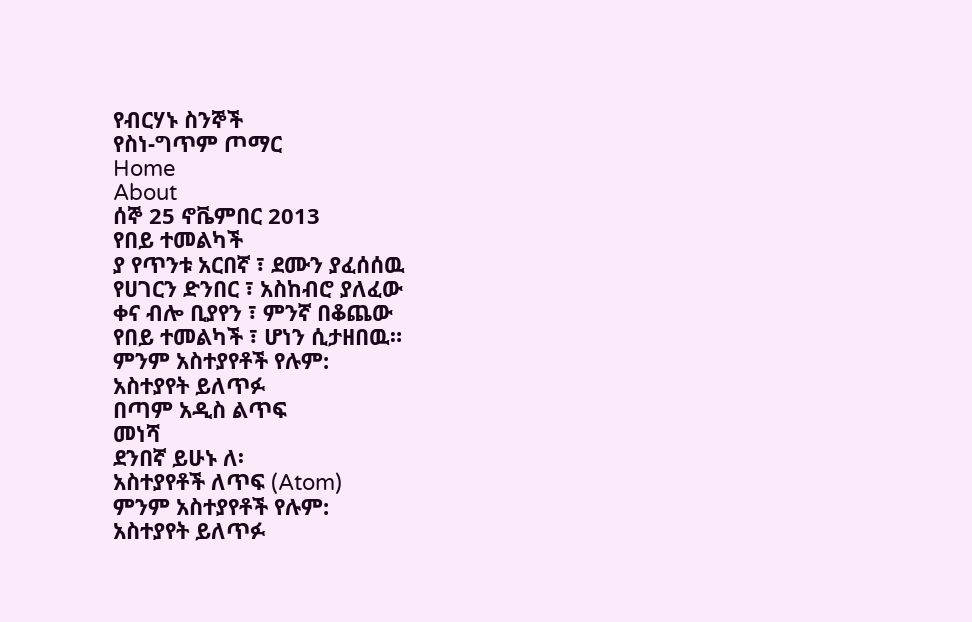የብርሃኑ ስንኞች
የስነ-ግጥም ጦማር
Home
About
ሰኞ 25 ኖቬምበር 2013
የበይ ተመልካች
ያ የጥንቱ አርበኛ ፣ ደሙን ያፈሰሰዉ
የሀገርን ድንበር ፣ አስከብሮ ያለፈው
ቀና ብሎ ቢያየን ፣ ምንኛ በቆጨው
የበይ ተመልካች ፣ ሆነን ሲታዘበዉ።
ምንም አስተያየቶች የሉም:
አስተያየት ይለጥፉ
በጣም አዲስ ልጥፍ
መነሻ
ደንበኛ ይሁኑ ለ፡
አስተያየቶች ለጥፍ (Atom)
ምንም አስተያየቶች የሉም:
አስተያየት ይለጥፉ